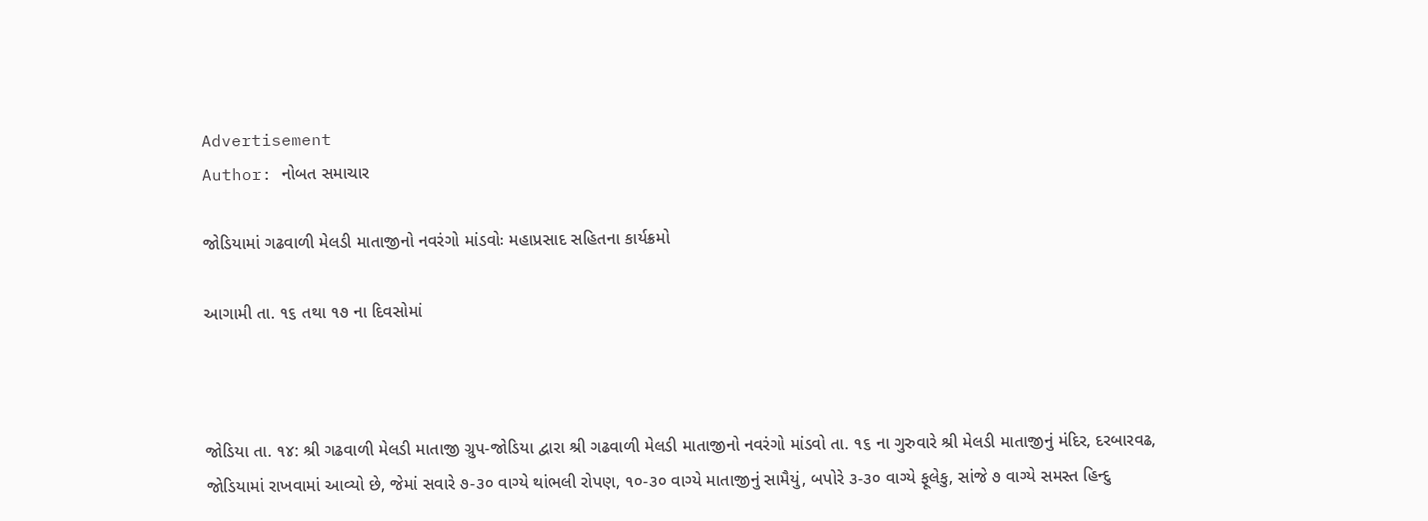Advertisement
Author: નોબત સમાચાર

જોડિયામાં ગઢવાળી મેલડી માતાજીનો નવરંગો માંડવોઃ મહાપ્રસાદ સહિતના કાર્યક્રમો

આગામી તા. ૧૬ તથા ૧૭ ના દિવસોમાં



જોડિયા તા. ૧૪: શ્રી ગઢવાળી મેલડી માતાજી ગ્રુપ-જોડિયા દ્વારા શ્રી ગઢવાળી મેલડી માતાજીનો નવરંગો માંડવો તા. ૧૬ ના ગુરુવારે શ્રી મેલડી માતાજીનું મંદિર, દરબારવઢ, જોડિયામાં રાખવામાં આવ્યો છે, જેમાં સવારે ૭-૩૦ વાગ્યે થાંભલી રોપણ, ૧૦-૩૦ વાગ્યે માતાજીનું સામૈયું, બપોરે ૩-૩૦ વાગ્યે ફૂલેકુ, સાંજે ૭ વાગ્યે સમસ્ત હિન્દુ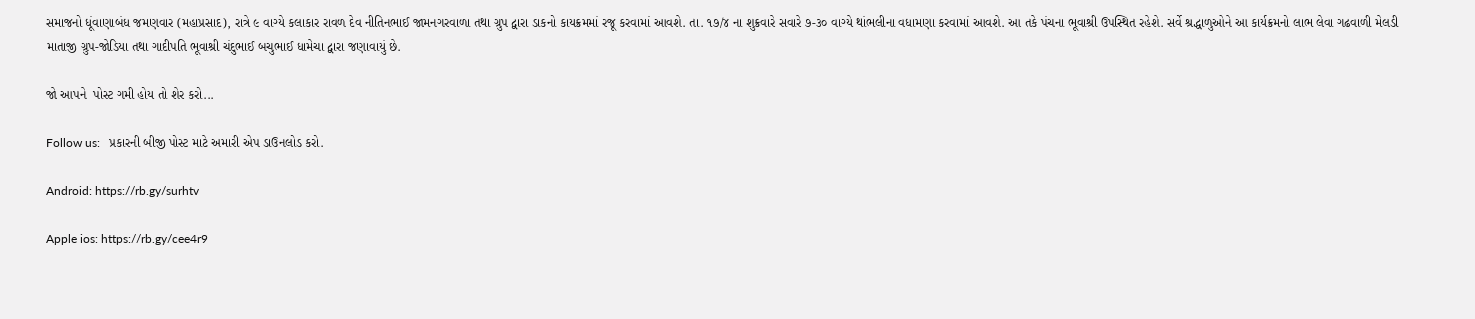સમાજનો ધૂંવાણાબંધ જમણવાર (મહાપ્રસાદ), રાત્રે ૯ વાગ્યે કલાકાર રાવળ દેવ નીતિનભાઈ જામનગરવાળા તથા ગ્રુપ દ્વારા ડાકનો કાયક્રમમાં રજૂ કરવામાં આવશે. તા. ૧૭/૪ ના શુક્રવારે સવારે ૭-૩૦ વાગ્યે થાંભલીના વધામણા કરવામાં આવશે. આ તકે પંચના ભૂવાશ્રી ઉપસ્થિત રહેશે. સર્વે શ્રદ્ધાળુઓને આ કાર્યક્રમનો લાભ લેવા ગઢવાળી મેલડી માતાજી ગ્રુપ-જોડિયા તથા ગાદીપતિ ભૂવાશ્રી ચંદુભાઈ બચુભાઈ ધામેચા દ્વારા જણાવાયું છે.

જો આપને  પોસ્ટ ગમી હોય તો શેર કરો...

Follow us:   પ્રકારની બીજી પોસ્ટ માટે અમારી એપ ડાઉનલોડ કરો.

Android: https://rb.gy/surhtv

Apple ios: https://rb.gy/cee4r9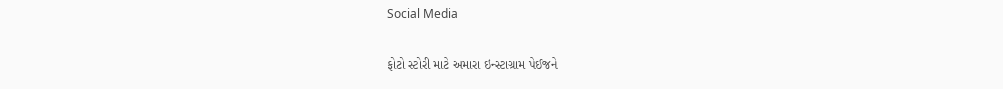Social Media

ફોટો સ્ટોરી માટે અમારા ઇન્સ્ટાગ્રામ પેઈજને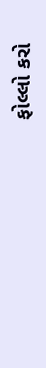ફોલ્લો કરો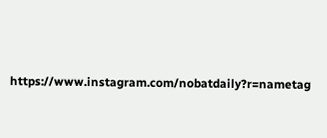https://www.instagram.com/nobatdaily?r=nametag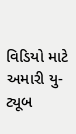વિડિયો માટે અમારી યુ-ટ્યૂબ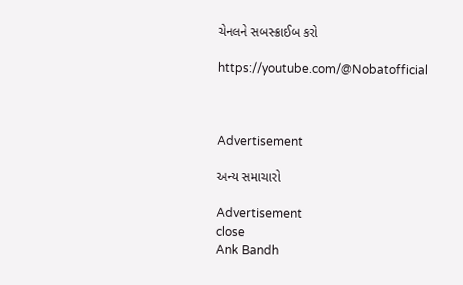ચેનલને સબસ્ક્રાઈબ કરો

https://youtube.com/@Nobatofficial



Advertisement

અન્ય સમાચારો

Advertisement
close
Ank Bandh